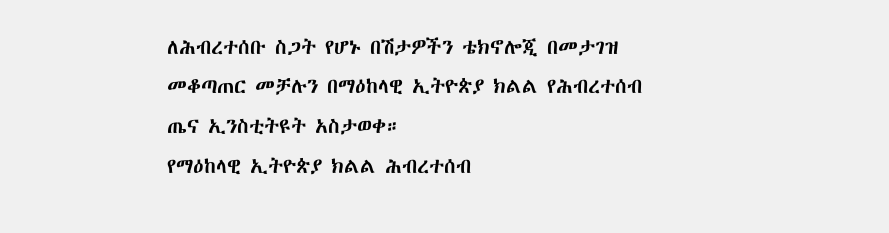ለሕብረተሰቡ ስጋት የሆኑ በሽታዎችን ቴክኖሎጂ በመታገዝ መቆጣጠር መቻሉን በማዕከላዊ ኢትዮጵያ ክልል የሕብረተሰብ ጤና ኢንስቲትዩት አስታወቀ።
የማዕከላዊ ኢትዮጵያ ክልል ሕብረተሰብ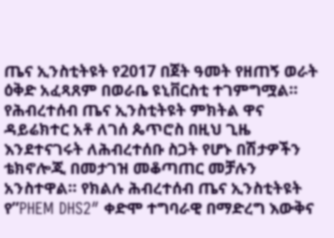ጤና ኢንስቲትዩት የ2017 በጀት ዓመት የዘጠኝ ወራት ዕቅድ አፈጻጸም በወራቤ ዩኒቨርስቲ ተገምግሟል። የሕብረተሰብ ጤና ኢንስቲትዩት ምክትል ዋና ዳይሬክተር አቶ ለገሰ ጴጥሮስ በዚህ ጊዜ እንደተናገሩት ለሕብረተሰቡ ስጋት የሆኑ በሽታዎችን ቴክኖሎጂ በመታገዝ መቆጣጠር መቻሉን አንስተዋል። የክልሉ ሕብረተሰብ ጤና ኢንስቲትዩት የ”PHEM DHS2″ ቀድሞ ተግባራዊ በማድረግ እውቅና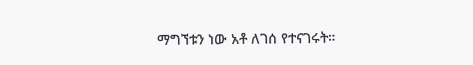ማግኘቱን ነው አቶ ለገሰ የተናገሩት።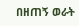በዘጠኝ ወራት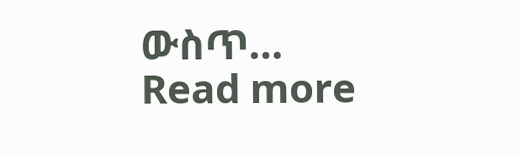ውስጥ…
Read more